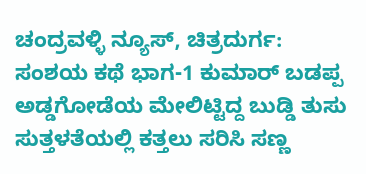ಚಂದ್ರವಳ್ಳಿ ನ್ಯೂಸ್, ಚಿತ್ರದುರ್ಗ:
ಸಂಶಯ ಕಥೆ ಭಾಗ-1 ಕುಮಾರ್ ಬಡಪ್ಪ
ಅಡ್ಡಗೋಡೆಯ ಮೇಲಿಟ್ಟಿದ್ದ ಬುಡ್ಡಿ ತುಸು ಸುತ್ತಳತೆಯಲ್ಲಿ ಕತ್ತಲು ಸರಿಸಿ ಸಣ್ಣ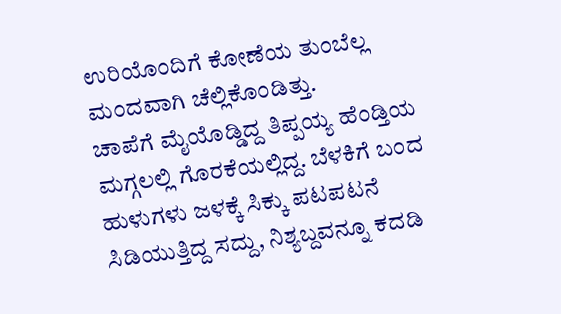ಉರಿಯೊಂದಿಗೆ ಕೋಣೆಯ ತುಂಬೆಲ್ಲ ಮಂದವಾಗಿ ಚೆಲ್ಲಿಕೊಂಡಿತ್ತು.
ಚಾಪೆಗೆ ಮೈಯೊಡ್ಡಿದ್ದ ತಿಪ್ಪಯ್ಯ ಹೆಂಡ್ತಿಯ ಮಗ್ಗಲಲ್ಲಿ ಗೊರಕೆಯಲ್ಲಿದ್ದ. ಬೆಳಕಿಗೆ ಬಂದ ಹುಳುಗಳು ಜಳಕ್ಕೆ ಸಿಕ್ಕು ಪಟಪಟನೆ ಸಿಡಿಯುತ್ತಿದ್ದ ಸದ್ದು, ನಿಶ್ಯಬ್ದವನ್ನೂ ಕದಡಿ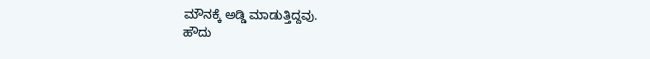ಮೌನಕ್ಕೆ ಅಡ್ಡಿ ಮಾಡುತ್ತಿದ್ದವು.
ಹೌದು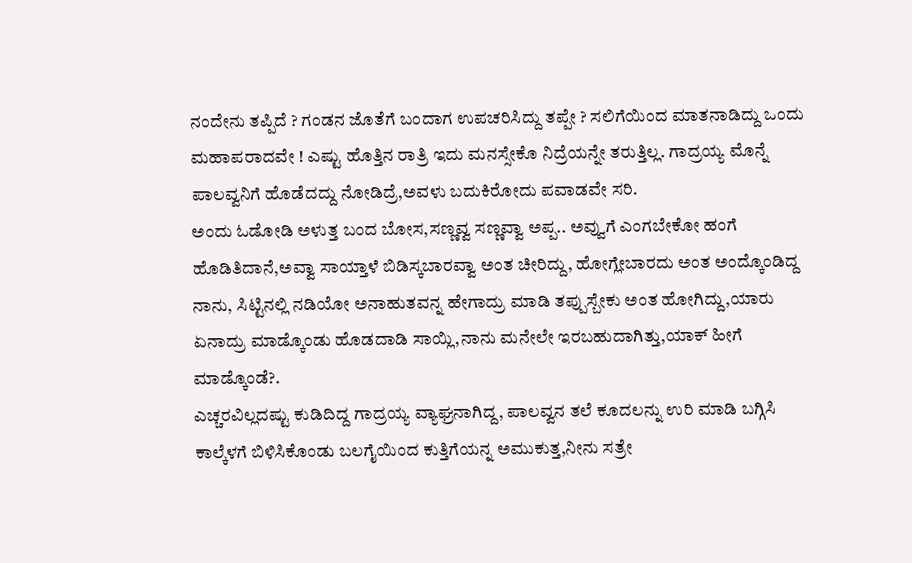ನಂದೇನು ತಪ್ಪಿದೆ ? ಗಂಡನ ಜೊತೆಗೆ ಬಂದಾಗ ಉಪಚರಿಸಿದ್ದು ತಪ್ಪೇ ? ಸಲಿಗೆಯಿಂದ ಮಾತನಾಡಿದ್ದು ಒಂದು ಮಹಾಪರಾದವೇ ! ಎಷ್ಟು ಹೊತ್ತಿನ ರಾತ್ರಿ ಇದು ಮನಸ್ಸೇಕೊ ನಿದ್ರೆಯನ್ನೇ ತರುತ್ತಿಲ್ಲ. ಗಾದ್ರಯ್ಯ ಮೊನ್ನೆ ಪಾಲವ್ವನಿಗೆ ಹೊಡೆದದ್ದು ನೋಡಿದ್ರೆ,ಅವಳು ಬದುಕಿರೋದು ಪವಾಡವೇ ಸರಿ.
ಅಂದು ಓಡೋಡಿ ಅಳುತ್ತ ಬಂದ ಬೋಸ,ಸಣ್ಣವ್ವ ಸಣ್ಣವ್ವಾ ಅಪ್ಪ.. ಅವ್ವುಗೆ ಎಂಗಬೇಕೋ ಹಂಗೆ ಹೊಡಿತಿದಾನೆ,ಅವ್ವಾ ಸಾಯ್ತಾಳೆ ಬಿಡಿಸ್ಕಬಾರವ್ವಾ ಅಂತ ಚೀರಿದ್ದು, ಹೋಗ್ಲೇಬಾರದು ಅಂತ ಅಂದ್ಕೊಂಡಿದ್ದ ನಾನು, ಸಿಟ್ಟಿನಲ್ಲಿ ನಡಿಯೋ ಅನಾಹುತವನ್ನ ಹೇಗಾದ್ರು ಮಾಡಿ ತಪ್ಪುಸ್ಬೇಕು ಅಂತ ಹೋಗಿದ್ದು,ಯಾರು ಏನಾದ್ರು ಮಾಡ್ಕೊಂಡು ಹೊಡದಾಡಿ ಸಾಯ್ಲಿ,ನಾನು ಮನೇಲೇ ಇರಬಹುದಾಗಿತ್ತು,ಯಾಕ್ ಹೀಗೆ ಮಾಡ್ಕೊಂಡೆ?.
ಎಚ್ಚರವಿಲ್ಲದಷ್ಟು ಕುಡಿದಿದ್ದ ಗಾದ್ರಯ್ಯ ವ್ಯಾಘ್ರನಾಗಿದ್ದ, ಪಾಲವ್ವನ ತಲೆ ಕೂದಲನ್ನು ಉರಿ ಮಾಡಿ ಬಗ್ಗಿಸಿ ಕಾಲ್ಕೆಳಗೆ ಬಿಳಿಸಿಕೊಂಡು ಬಲಗೈಯಿಂದ ಕುತ್ತಿಗೆಯನ್ನ ಅಮುಕುತ್ತ,ನೀನು ಸತ್ರೇ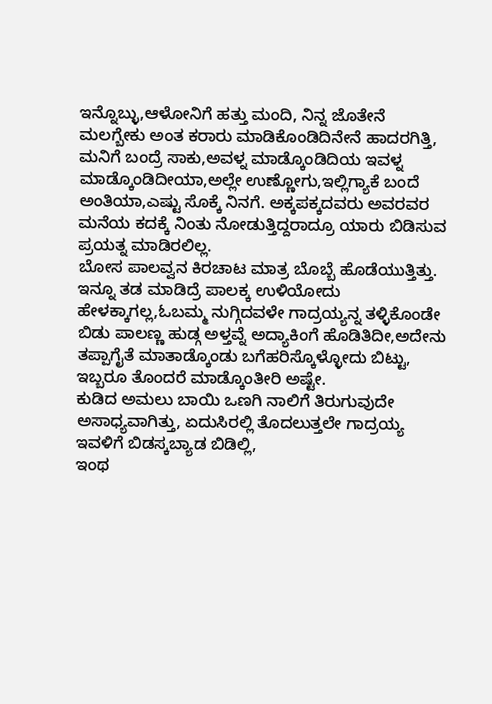ಇನ್ನೊಬ್ಳು,ಆಳೋನಿಗೆ ಹತ್ತು ಮಂದಿ, ನಿನ್ನ ಜೊತೇನೆ ಮಲಗ್ಬೇಕು ಅಂತ ಕರಾರು ಮಾಡಿಕೊಂಡಿದಿನೇನೆ ಹಾದರಗಿತ್ತಿ, ಮನಿಗೆ ಬಂದ್ರೆ ಸಾಕು,ಅವಳ್ನ ಮಾಡ್ಕೊಂಡಿದಿಯ ಇವಳ್ನ ಮಾಡ್ಕೊಂಡಿದೀಯಾ,ಅಲ್ಲೇ ಉಣ್ಣೋಗು,ಇಲ್ಲಿಗ್ಯಾಕೆ ಬಂದೆ ಅಂತಿಯಾ,ಎಷ್ಟು ಸೊಕ್ಕೆ ನಿನಗೆ. ಅಕ್ಕಪಕ್ಕದವರು ಅವರವರ ಮನೆಯ ಕದಕ್ಕೆ ನಿಂತು ನೋಡುತ್ತಿದ್ದರಾದ್ರೂ ಯಾರು ಬಿಡಿಸುವ ಪ್ರಯತ್ನ ಮಾಡಿರಲಿಲ್ಲ.
ಬೋಸ ಪಾಲವ್ವನ ಕಿರಚಾಟ ಮಾತ್ರ ಬೊಬ್ಬೆ ಹೊಡೆಯುತ್ತಿತ್ತು. ಇನ್ನೂ ತಡ ಮಾಡಿದ್ರೆ ಪಾಲಕ್ಕ ಉಳಿಯೋದು ಹೇಳಕ್ಕಾಗಲ್ಲ,ಓಬಮ್ಮ ನುಗ್ಗಿದವಳೇ ಗಾದ್ರಯ್ಯನ್ನ ತಳ್ಳಿಕೊಂಡೇ
ಬಿಡು ಪಾಲಣ್ಣ ಹುಡ್ಗ ಅಳ್ತವ್ನೆ ಅದ್ಯಾಕಿಂಗೆ ಹೊಡಿತಿದೀ,ಅದೇನು ತಪ್ಪಾಗೈತೆ ಮಾತಾಡ್ಕೊಂಡು ಬಗೆಹರಿಸ್ಕೊಳ್ಳೋದು ಬಿಟ್ಟು, ಇಬ್ಬರೂ ತೊಂದರೆ ಮಾಡ್ಕೊಂತೀರಿ ಅಷ್ಟೇ.
ಕುಡಿದ ಅಮಲು ಬಾಯಿ ಒಣಗಿ ನಾಲಿಗೆ ತಿರುಗುವುದೇ ಅಸಾಧ್ಯವಾಗಿತ್ತು, ಏದುಸಿರಲ್ಲಿ ತೊದಲುತ್ತಲೇ ಗಾದ್ರಯ್ಯ ಇವಳಿಗೆ ಬಿಡಸ್ಕಬ್ಯಾಡ ಬಿಡಿಲ್ಲಿ,
ಇಂಥ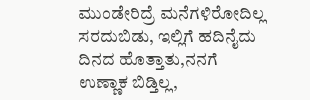ಮುಂಡೇರಿದ್ರೆ ಮನೆಗಳಿರೋದಿಲ್ಲ ಸರದುಬಿಡು, ಇಲ್ಲಿಗೆ ಹದಿನೈದು ದಿನದ ಹೊತ್ತಾತು,ನನಗೆ ಉಣ್ಣಾಕ ಬಿಡ್ತಿಲ್ಲ,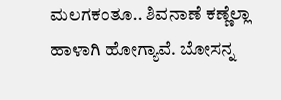ಮಲಗಕಂತೂ.. ಶಿವನಾಣೆ ಕಣ್ಣೆಲ್ಲಾ ಹಾಳಾಗಿ ಹೋಗ್ಯಾವೆ. ಬೋಸನ್ನ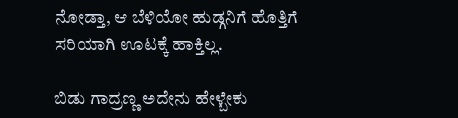ನೋಡ್ತಾ, ಆ ಬೆಳಿಯೋ ಹುಡ್ಗನಿಗೆ ಹೊತ್ತಿಗೆ ಸರಿಯಾಗಿ ಊಟಕ್ಕೆ ಹಾಕ್ತಿಲ್ಲ.

ಬಿಡು ಗಾದ್ರಣ್ಣ ಅದೇನು ಹೇಳ್ಬೇಕು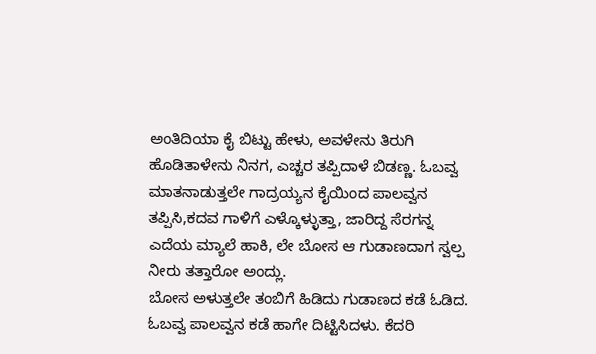ಅಂತಿದಿಯಾ ಕೈ ಬಿಟ್ಟು ಹೇಳು, ಅವಳೇನು ತಿರುಗಿ ಹೊಡಿತಾಳೇನು ನಿನಗ, ಎಚ್ಚರ ತಪ್ಪಿದಾಳೆ ಬಿಡಣ್ಣ. ಓಬವ್ವ ಮಾತನಾಡುತ್ತಲೇ ಗಾದ್ರಯ್ಯನ ಕೈಯಿಂದ ಪಾಲವ್ವನ ತಪ್ಪಿಸಿ,ಕದವ ಗಾಳಿಗೆ ಎಳ್ಕೊಳ್ಳುತ್ತಾ, ಜಾರಿದ್ದ ಸೆರಗನ್ನ ಎದೆಯ ಮ್ಯಾಲೆ ಹಾಕಿ, ಲೇ ಬೋಸ ಆ ಗುಡಾಣದಾಗ ಸ್ವಲ್ಪ ನೀರು ತತ್ತಾರೋ ಅಂದ್ಲು.
ಬೋಸ ಅಳುತ್ತಲೇ ತಂಬಿಗೆ ಹಿಡಿದು ಗುಡಾಣದ ಕಡೆ ಓಡಿದ. ಓಬವ್ವ ಪಾಲವ್ವನ ಕಡೆ ಹಾಗೇ ದಿಟ್ಟಿಸಿದಳು. ಕೆದರಿ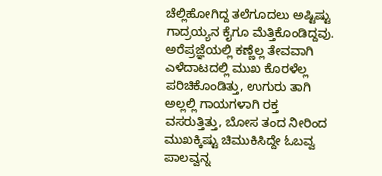ಚೆಲ್ಲಿಹೋಗಿದ್ದ ತಲೆಗೂದಲು ಅಷ್ಟಿಷ್ಟು ಗಾದ್ರಯ್ಯನ ಕೈಗೂ ಮೆತ್ತಿಕೊಂಡಿದ್ದವು.
ಅರೆಪ್ರಜ್ಞೆಯಲ್ಲಿ ಕಣ್ಣೆಲ್ಲ ತೇವವಾಗಿ ಎಳೆದಾಟದಲ್ಲಿ ಮುಖ ಕೊರಳೆಲ್ಲ ಪರಿಚಿಕೊಂಡಿತ್ತು, ಉಗುರು ತಾಗಿ ಅಲ್ಲಲ್ಲಿ ಗಾಯಗಳಾಗಿ ರಕ್ತ ವಸರುತ್ತಿತ್ತು, ಬೋಸ ತಂದ ನೀರಿಂದ ಮುಖಕ್ಕಿಷ್ಟು ಚಿಮುಕಿಸಿದ್ದೇ ಓಬವ್ವ ಪಾಲವ್ವನ್ನ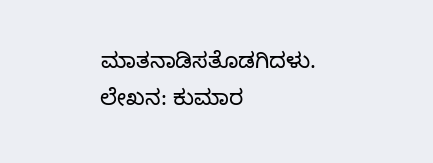ಮಾತನಾಡಿಸತೊಡಗಿದಳು.
ಲೇಖನ: ಕುಮಾರ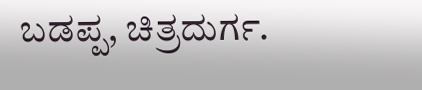ಬಡಪ್ಪ, ಚಿತ್ರದುರ್ಗ.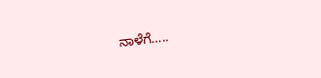ನಾಳೆಗೆ…..